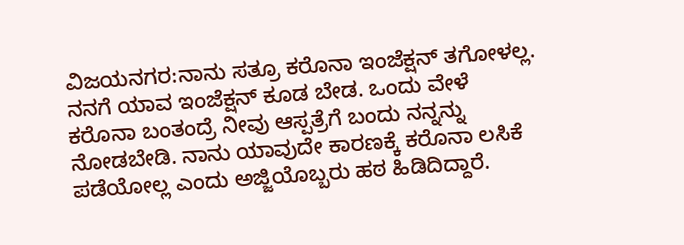ವಿಜಯನಗರ:ನಾನು ಸತ್ರೂ ಕರೊನಾ ಇಂಜೆಕ್ಷನ್ ತಗೋಳಲ್ಲ. ನನಗೆ ಯಾವ ಇಂಜೆಕ್ಷನ್ ಕೂಡ ಬೇಡ. ಒಂದು ವೇಳೆ ಕರೊನಾ ಬಂತಂದ್ರೆ ನೀವು ಆಸ್ಪತ್ರೆಗೆ ಬಂದು ನನ್ನನ್ನು ನೋಡಬೇಡಿ. ನಾನು ಯಾವುದೇ ಕಾರಣಕ್ಕೆ ಕರೊನಾ ಲಸಿಕೆ ಪಡೆಯೋಲ್ಲ ಎಂದು ಅಜ್ಜಿಯೊಬ್ಬರು ಹಠ ಹಿಡಿದಿದ್ದಾರೆ.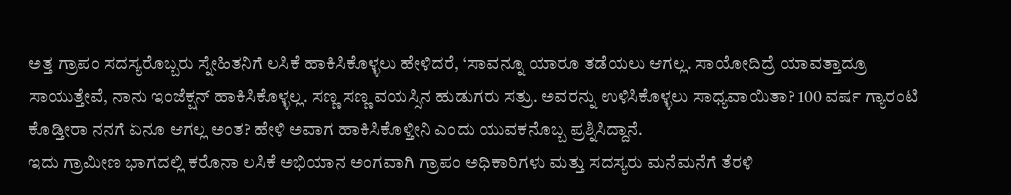ಅತ್ತ ಗ್ರಾಪಂ ಸದಸ್ಯರೊಬ್ಬರು ಸ್ನೇಹಿತನಿಗೆ ಲಸಿಕೆ ಹಾಕಿಸಿಕೊಳ್ಳಲು ಹೇಳಿದರೆ, ‘ಸಾವನ್ನೂ ಯಾರೂ ತಡೆಯಲು ಆಗಲ್ಲ. ಸಾಯೋದಿದ್ರೆ ಯಾವತ್ತಾದ್ರೂ ಸಾಯುತ್ತೇವೆ, ನಾನು ಇಂಜೆಕ್ಷನ್ ಹಾಕಿಸಿಕೊಳ್ಳಲ್ಲ. ಸಣ್ಣ ಸಣ್ಣ ವಯಸ್ಸಿನ ಹುಡುಗರು ಸತ್ರು. ಅವರನ್ನು ಉಳಿಸಿಕೊಳ್ಳಲು ಸಾಧ್ಯವಾಯಿತಾ? 100 ವರ್ಷ ಗ್ಯಾರಂಟಿ ಕೊಡ್ತೀರಾ ನನಗೆ ಏನೂ ಆಗಲ್ಲ ಅಂತ? ಹೇಳಿ ಅವಾಗ ಹಾಕಿಸಿಕೊಳ್ತೀನಿ ಎಂದು ಯುವಕನೊಬ್ಬ ಪ್ರಶ್ನಿಸಿದ್ದಾನೆ.
ಇದು ಗ್ರಾಮೀಣ ಭಾಗದಲ್ಲಿ ಕರೊನಾ ಲಸಿಕೆ ಅಭಿಯಾನ ಅಂಗವಾಗಿ ಗ್ರಾಪಂ ಅಧಿಕಾರಿಗಳು ಮತ್ತು ಸದಸ್ಯರು ಮನೆಮನೆಗೆ ತೆರಳಿ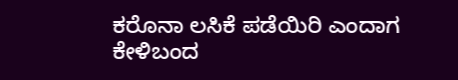ಕರೊನಾ ಲಸಿಕೆ ಪಡೆಯಿರಿ ಎಂದಾಗ ಕೇಳಿಬಂದ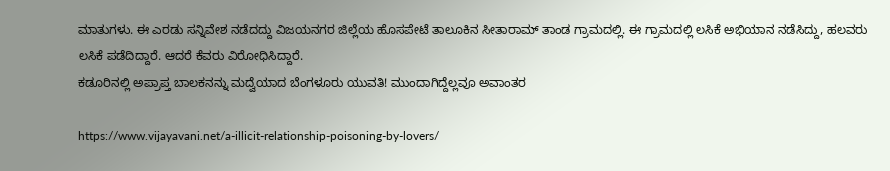ಮಾತುಗಳು. ಈ ಎರಡು ಸನ್ನಿವೇಶ ನಡೆದದ್ದು ವಿಜಯನಗರ ಜಿಲ್ಲೆಯ ಹೊಸಪೇಟೆ ತಾಲೂಕಿನ ಸೀತಾರಾಮ್ ತಾಂಡ ಗ್ರಾಮದಲ್ಲಿ. ಈ ಗ್ರಾಮದಲ್ಲಿ ಲಸಿಕೆ ಅಭಿಯಾನ ನಡೆಸಿದ್ದು, ಹಲವರು ಲಸಿಕೆ ಪಡೆದಿದ್ದಾರೆ. ಆದರೆ ಕೆವರು ವಿರೋಧಿಸಿದ್ದಾರೆ.
ಕಡೂರಿನಲ್ಲಿ ಅಪ್ರಾಪ್ತ ಬಾಲಕನನ್ನು ಮದ್ವೆಯಾದ ಬೆಂಗಳೂರು ಯುವತಿ! ಮುಂದಾಗಿದ್ದೆಲ್ಲವೂ ಅವಾಂತರ

https://www.vijayavani.net/a-illicit-relationship-poisoning-by-lovers/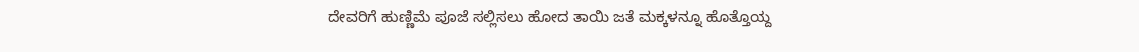ದೇವರಿಗೆ ಹುಣ್ಣಿಮೆ ಪೂಜೆ ಸಲ್ಲಿಸಲು ಹೋದ ತಾಯಿ ಜತೆ ಮಕ್ಕಳನ್ನೂ ಹೊತ್ತೊಯ್ದ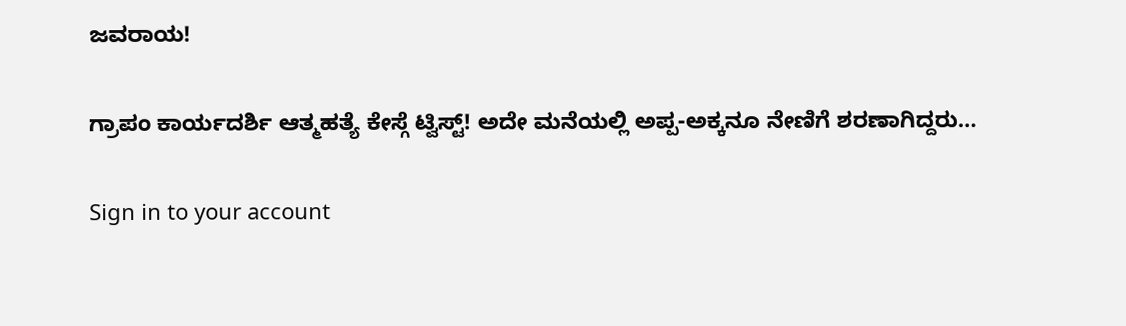ಜವರಾಯ!

ಗ್ರಾಪಂ ಕಾರ್ಯದರ್ಶಿ ಆತ್ಮಹತ್ಯೆ ಕೇಸ್ಗೆ ಟ್ವಿಸ್ಟ್! ಅದೇ ಮನೆಯಲ್ಲಿ ಅಪ್ಪ-ಅಕ್ಕನೂ ನೇಣಿಗೆ ಶರಣಾಗಿದ್ದರು…

Sign in to your account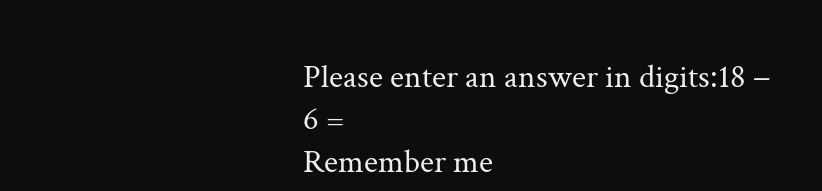Please enter an answer in digits:18 − 6 =
Remember me